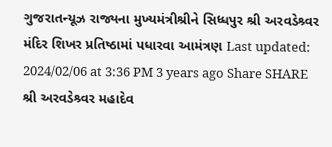ગુજરાતન્યૂઝ રાજ્યના મુખ્યમંત્રીશ્રીને સિધ્ધપુર શ્રી અરવડેશ્ર્વર મંદિર શિખર પ્રતિષ્ઠામાં પધારવા આમંત્રણ Last updated: 2024/02/06 at 3:36 PM 3 years ago Share SHARE શ્રી અરવડેશ્ર્વર મહાદેવ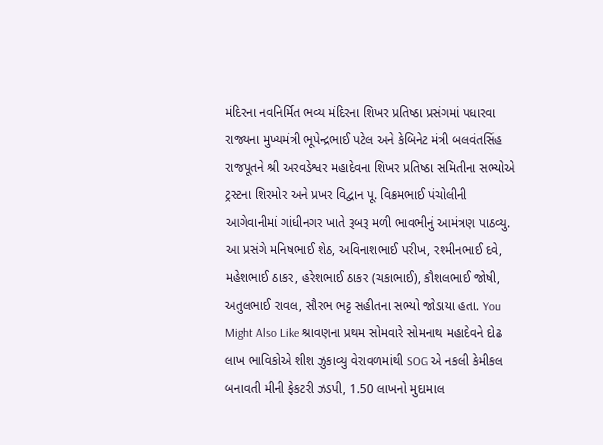મંદિરના નવનિર્મિત ભવ્ય મંદિરના શિખર પ્રતિષ્ઠા પ્રસંગમાં પધારવા રાજ્યના મુખ્યમંત્રી ભૂપેન્દ્રભાઈ પટેલ અને કેબિનેટ મંત્રી બલવંતસિંહ રાજપૂતને શ્રી અરવડેશ્વર મહાદેવના શિખર પ્રતિષ્ઠા સમિતીના સભ્યોએ ટ્રસ્ટના શિરમોર અને પ્રખર વિદ્વાન પૂ. વિક્રમભાઈ પંચોલીની આગેવાનીમાં ગાંધીનગર ખાતે રૂબરૂ મળી ભાવભીનું આમંત્રણ પાઠવ્યુ. આ પ્રસંગે મનિષભાઈ શેઠ, અવિનાશભાઈ પરીખ, રશ્મીનભાઈ દવે, મહેશભાઈ ઠાકર, હરેશભાઈ ઠાકર (ચકાભાઈ), કૌશલભાઈ જોષી, અતુલભાઈ રાવલ, સૌરભ ભટ્ટ સહીતના સભ્યો જોડાયા હતા. You Might Also Like શ્રાવણના પ્રથમ સોમવારે સોમનાથ મહાદેવને દોઢ લાખ ભાવિકોએ શીશ ઝુકાવ્યુ વેરાવળમાંથી SOG એ નકલી કેમીકલ બનાવતી મીની ફેકટરી ઝડપી, 1.50 લાખનો મુદામાલ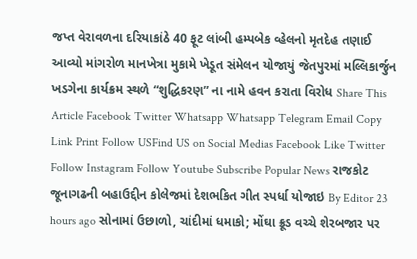જપ્ત વેરાવળના દરિયાકાંઠે 40 ફૂટ લાંબી હમ્પબેક વ્હેલનો મૃતદેહ તણાઈ આવ્યો માંગરોળ માનખેત્રા મુકામે ખેડૂત સંમેલન યોજાયું જેતપુરમાં મલ્લિકાર્જુન ખડગેના કાર્યક્રમ સ્થળે “શુદ્ધિકરણ” ના નામે હવન કરાતા વિરોધ Share This Article Facebook Twitter Whatsapp Whatsapp Telegram Email Copy Link Print Follow USFind US on Social Medias Facebook Like Twitter Follow Instagram Follow Youtube Subscribe Popular News રાજકોટ જૂનાગઢની બહાઉદ્દીન કોલેજમાં દેશભકિત ગીત સ્પર્ધા યોજાઇ By Editor 23 hours ago સોનામાં ઉછાળો, ચાંદીમાં ધમાકો; મોંઘા ક્રૂડ વચ્ચે શેરબજાર પર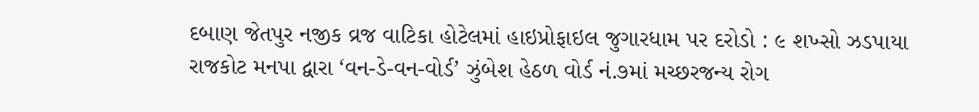દબાણ જેતપુર નજીક વ્રજ વાટિકા હોટેલમાં હાઇપ્રોફાઇલ જુગારધામ પર દરોડો : ૯ શખ્સો ઝડપાયા રાજકોટ મનપા દ્વારા ‘વન-ડે-વન-વોર્ડ’ ઝુંબેશ હેઠળ વોર્ડ નં.૭માં મચ્છરજન્ય રોગ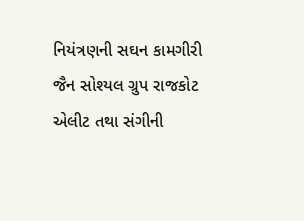નિયંત્રણની સઘન કામગીરી જૈન સોશ્યલ ગ્રુપ રાજકોટ એલીટ તથા સંગીની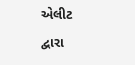એલીટ દ્વારા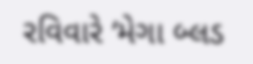રવિવારે ‘મેગા બ્લડ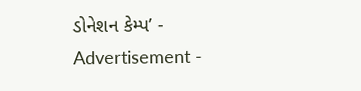ડોનેશન કેમ્પ’ - Advertisement -